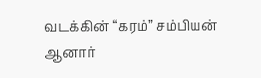வடக்கின் “கரம்” சம்பியன் ஆனார்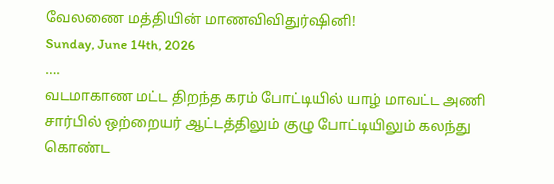வேலணை மத்தியின் மாணவிவிதுர்ஷினி!
Sunday, June 14th, 2026
….
வடமாகாண மட்ட திறந்த கரம் போட்டியில் யாழ் மாவட்ட அணி சார்பில் ஒற்றையர் ஆட்டத்திலும் குழு போட்டியிலும் கலந்து கொண்ட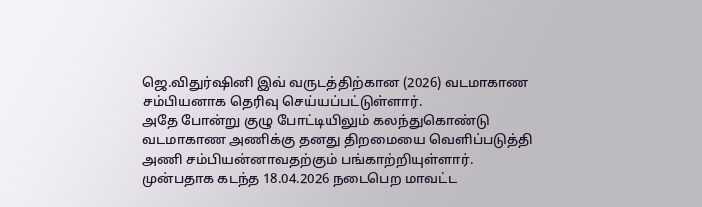ஜெ.விதுர்ஷினி இவ் வருடத்திற்கான (2026) வடமாகாண சம்பியனாக தெரிவு செய்யப்பட்டுள்ளார்.
அதே போன்று குழு போட்டியிலும் கலந்துகொண்டு வடமாகாண அணிக்கு தனது திறமையை வெளிப்படுத்தி அணி சம்பியன்னாவதற்கும் பங்காற்றியுள்ளார்.
முன்பதாக கடந்த 18.04.2026 நடைபெற மாவட்ட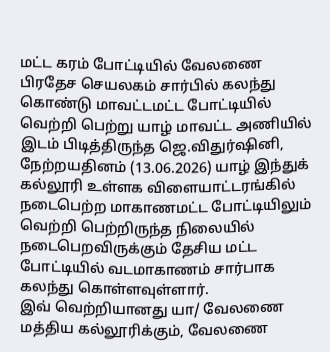மட்ட கரம் போட்டியில் வேலணை பிரதேச செயலகம் சார்பில் கலந்து கொண்டு மாவட்டமட்ட போட்டியில் வெற்றி பெற்று யாழ் மாவட்ட அணியில் இடம் பிடித்திருந்த ஜெ.விதுர்ஷினி,
நேற்றயதினம் (13.06.2026) யாழ் இந்துக் கல்லூரி உள்ளக விளையாட்டரங்கில் நடைபெற்ற மாகாணமட்ட போட்டியிலும் வெற்றி பெற்றிருந்த நிலையில் நடைபெறவிருக்கும் தேசிய மட்ட போட்டியில் வடமாகாணம் சார்பாக கலந்து கொள்ளவுள்ளார்.
இவ் வெற்றியானது யா/ வேலணை மத்திய கல்லூரிக்கும், வேலணை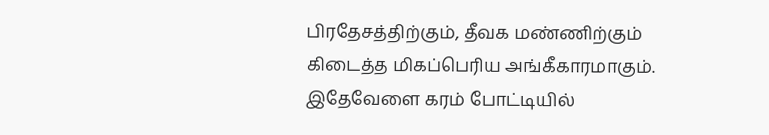பிரதேசத்திற்கும், தீவக மண்ணிற்கும் கிடைத்த மிகப்பெரிய அங்கீகாரமாகும்.
இதேவேளை கரம் போட்டியில்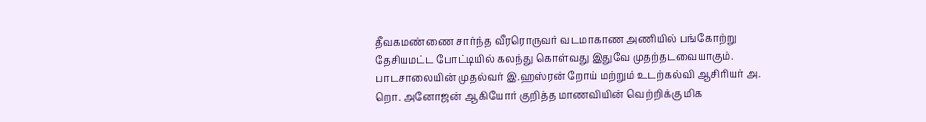தீவகமண்ணை சார்ந்த வீரரொருவர் வடமாகாண அணியில் பங்கோற்று தேசியமட்ட போட்டியில் கலந்து கொள்வது இதுவே முதற்தடவையாகும்.
பாடசாலையின் முதல்வர் இ.ஹஸ்ரன் றோய் மற்றும் உடற்கல்வி ஆசிரியர் அ. றொ. அனோஜன் ஆகியோர் குறித்த மாணவியின் வெற்றிக்கு மிக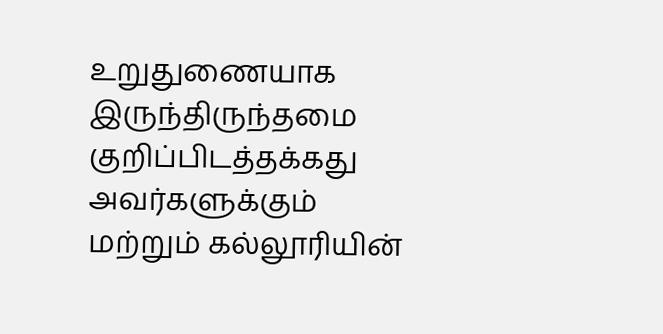உறுதுணையாக இருந்திருந்தமை குறிப்பிடத்தக்கது
அவர்களுக்கும் மற்றும் கல்லூரியின்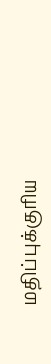மதிப்புக்குரிய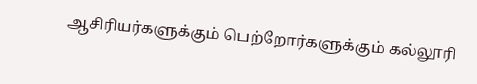ஆசிரியர்களுக்கும் பெற்றோர்களுக்கும் கல்லூரி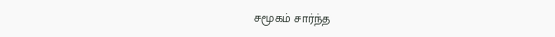சமூகம் சார்ந்த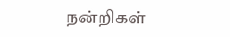நன்றிகள்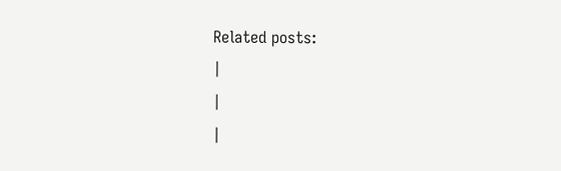Related posts:
|
|
|